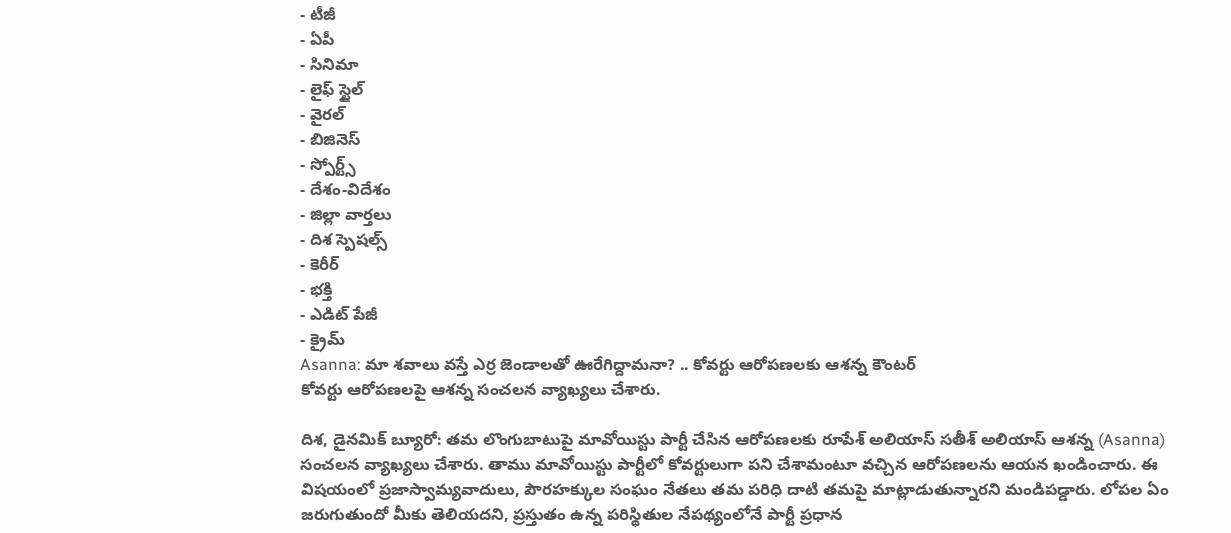- టీజీ
- ఏపీ
- సినిమా
- లైఫ్ స్టైల్
- వైరల్
- బిజినెస్
- స్పోర్ట్స్
- దేశం-విదేశం
- జిల్లా వార్తలు
- దిశ స్పెషల్స్
- కెరీర్
- భక్తి
- ఎడిట్ పేజీ
- క్రైమ్
Asanna: మా శవాలు వస్తే ఎర్ర జెండాలతో ఊరేగిద్దామనా? .. కోవర్టు ఆరోపణలకు ఆశన్న కౌంటర్
కోవర్టు ఆరోపణలపై ఆశన్న సంచలన వ్యాఖ్యలు చేశారు.

దిశ, డైనమిక్ బ్యూరో: తమ లొంగుబాటుపై మావోయిస్టు పార్టీ చేసిన ఆరోపణలకు రూపేశ్ అలియాస్ సతీశ్ అలియాస్ ఆశన్న (Asanna) సంచలన వ్యాఖ్యలు చేశారు. తాము మావోయిస్టు పార్టీలో కోవర్టులుగా పని చేశామంటూ వచ్చిన ఆరోపణలను ఆయన ఖండించారు. ఈ విషయంలో ప్రజాస్వామ్యవాదులు, పౌరహక్కుల సంఘం నేతలు తమ పరిధి దాటి తమపై మాట్లాడుతున్నారని మండిపడ్డారు. లోపల ఏం జరుగుతుందో మీకు తెలియదని, ప్రస్తుతం ఉన్న పరిస్థితుల నేపథ్యంలోనే పార్టీ ప్రధాన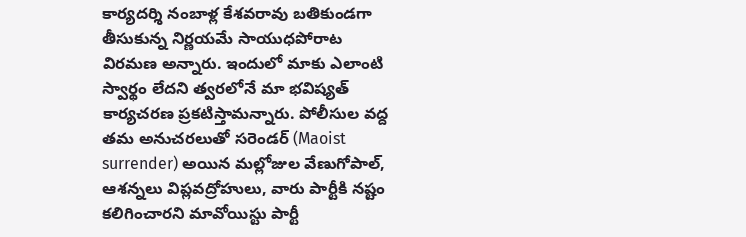కార్యదర్శి నంబాళ్ల కేశవరావు బతికుండగా తీసుకున్న నిర్ణయమే సాయుధపోరాట విరమణ అన్నారు. ఇందులో మాకు ఎలాంటి స్వార్థం లేదని త్వరలోనే మా భవిష్యత్ కార్యచరణ ప్రకటిస్తామన్నారు. పోలీసుల వద్ద తమ అనుచరలుతో సరెండర్ (Maoist surrender) అయిన మల్లోజుల వేణుగోపాల్, ఆశన్నలు విప్లవద్రోహులు, వారు పార్టీకి నష్టం కలిగించారని మావోయిస్టు పార్టీ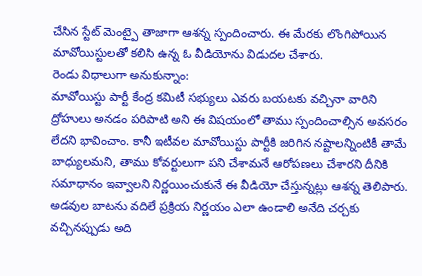చేసిన స్టేట్ మెంట్పై తాజాగా ఆశన్న స్పందించారు. ఈ మేరకు లొంగిపోయిన మావోయిస్టులతో కలిసి ఉన్న ఓ వీడియోను విడుదల చేశారు.
రెండు విధాలుగా అనుకున్నాం:
మావోయిస్టు పార్టీ కేంద్ర కమిటీ సభ్యులు ఎవరు బయటకు వచ్చినా వారిని ద్రోహులు అనడం పరిపాటి అని ఈ విషయంలో తాము స్పందించాల్సిన అవసరం లేదని భావించాం. కానీ ఇటీవల మావోయిస్టు పార్టీకి జరిగిన నష్టాలన్నింటికీ తామే బాధ్యులమని, తాము కోవర్టులుగా పని చేశామనే ఆరోపణలు చేశారని దీనికి సమాధానం ఇవ్వాలని నిర్ణయించుకునే ఈ వీడియో చేస్తున్నట్లు ఆశన్న తెలిపారు. అడవుల బాటను వదిలే ప్రక్రియ నిర్ణయం ఎలా ఉండాలి అనేది చర్చకు వచ్చినప్పుడు అది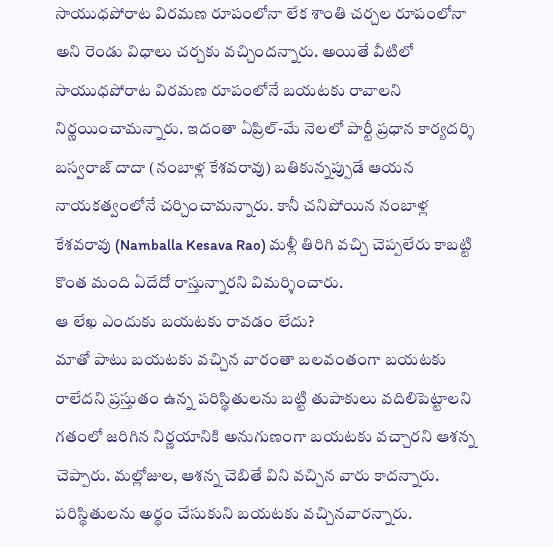సాయుధపోరాట విరమణ రూపంలోనా లేక శాంతి చర్చల రూపంలోనా అని రెండు విధాలు చర్చకు వచ్చిందన్నారు. అయితే వీటిలో సాయుధపోరాట విరమణ రూపంలోనే బయటకు రావాలని నిర్ణయించామన్నారు. ఇదంతా ఏప్రిల్-మే నెలలో పార్టీ ప్రధాన కార్యదర్శి బస్వరాజ్ దాదా (నంబాళ్ల కేశవరావు) బతికున్నప్పుడే ఆయన నాయకత్వంలోనే చర్చించామన్నారు. కానీ చనిపోయిన నంబాళ్ల కేశవరావు (Namballa Kesava Rao) మళ్లీ తిరిగి వచ్చి చెప్పలేరు కాబట్టి కొంత మంది ఏదేదో రాస్తున్నారని విమర్శించారు.
ఆ లేఖ ఎందుకు బయటకు రావడం లేదు?
మాతో పాటు బయటకు వచ్చిన వారంతా బలవంతంగా బయటకు రాలేదని ప్రస్తుతం ఉన్న పరిస్థితులను బట్టి తుపాకులు వదిలిపెట్టాలని గతంలో జరిగిన నిర్ణయానికి అనుగుణంగా బయటకు వచ్చారని ఆశన్న చెప్పారు. మల్లోజుల, ఆశన్న చెబితే విని వచ్చిన వారు కాదన్నారు. పరిస్థితులను అర్థం చేసుకుని బయటకు వచ్చినవారన్నారు.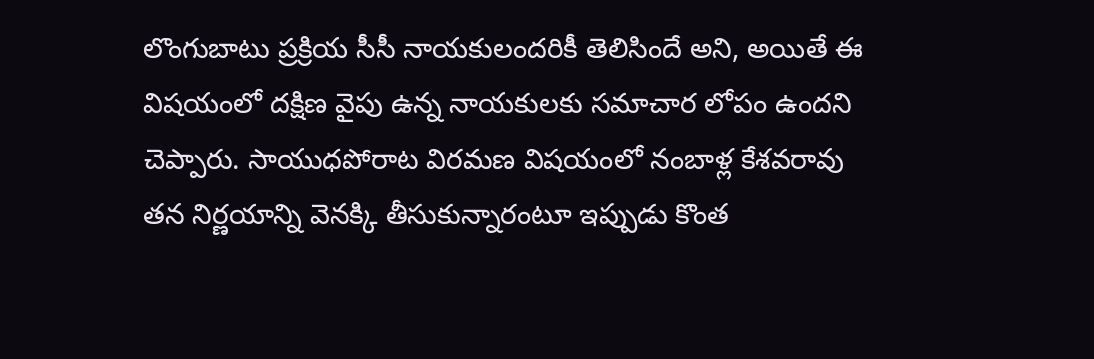లొంగుబాటు ప్రక్రియ సీసీ నాయకులందరికీ తెలిసిందే అని, అయితే ఈ విషయంలో దక్షిణ వైపు ఉన్న నాయకులకు సమాచార లోపం ఉందని చెప్పారు. సాయుధపోరాట విరమణ విషయంలో నంబాళ్ల కేశవరావు తన నిర్ణయాన్ని వెనక్కి తీసుకున్నారంటూ ఇప్పుడు కొంత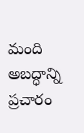మంది అబద్ధాన్ని ప్రచారం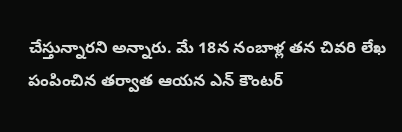చేస్తున్నారని అన్నారు. మే 18న నంబాళ్ల తన చివరి లేఖ పంపించిన తర్వాత ఆయన ఎన్ కౌంటర్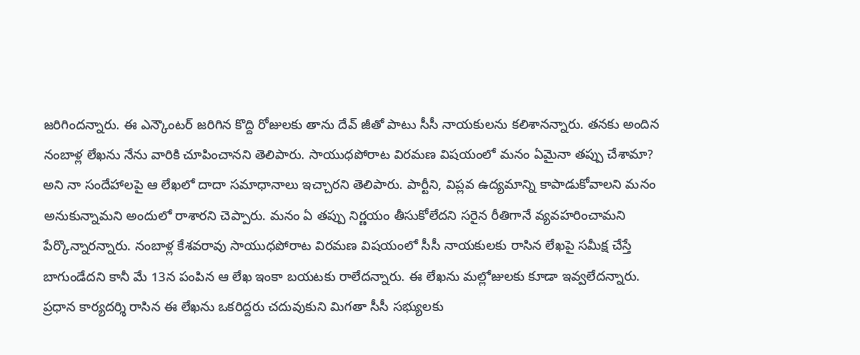జరిగిందన్నారు. ఈ ఎన్కౌంటర్ జరిగిన కొద్ది రోజులకు తాను దేవ్ జీతో పాటు సీసీ నాయకులను కలిశానన్నారు. తనకు అందిన నంబాళ్ల లేఖను నేను వారికి చూపించానని తెలిపారు. సాయుధపోరాట విరమణ విషయంలో మనం ఏమైనా తప్పు చేశామా? అని నా సందేహాలపై ఆ లేఖలో దాదా సమాధానాలు ఇచ్చారని తెలిపారు. పార్టీని, విప్లవ ఉద్యమాన్ని కాపాడుకోవాలని మనం అనుకున్నామని అందులో రాశారని చెప్పారు. మనం ఏ తప్పు నిర్ణయం తీసుకోలేదని సరైన రీతిగానే వ్యవహరించామని పేర్కొన్నారన్నారు. నంబాళ్ల కేశవరావు సాయుధపోరాట విరమణ విషయంలో సీసీ నాయకులకు రాసిన లేఖపై సమీక్ష చేస్తే బాగుండేదని కానీ మే 13న పంపిన ఆ లేఖ ఇంకా బయటకు రాలేదన్నారు. ఈ లేఖను మల్లోజులకు కూడా ఇవ్వలేదన్నారు. ప్రధాన కార్యదర్శి రాసిన ఈ లేఖను ఒకరిద్దరు చదువుకుని మిగతా సీసీ సభ్యులకు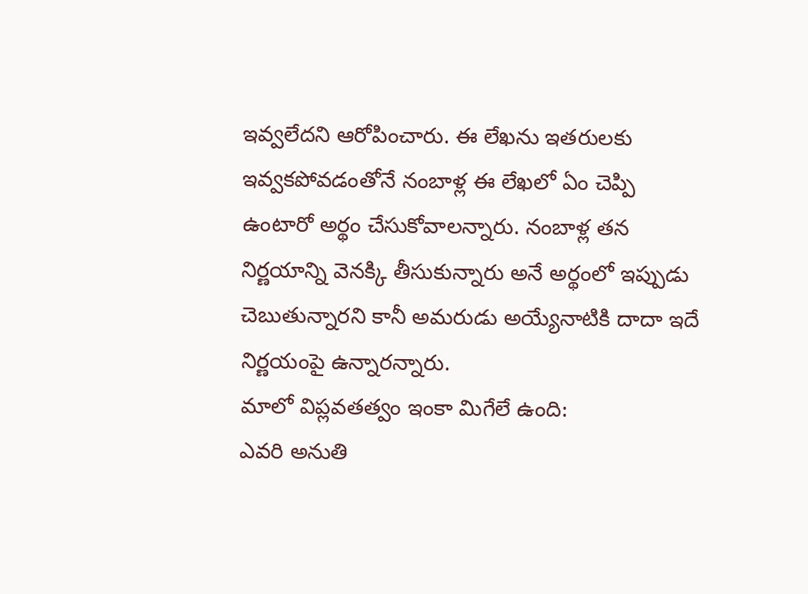ఇవ్వలేదని ఆరోపించారు. ఈ లేఖను ఇతరులకు ఇవ్వకపోవడంతోనే నంబాళ్ల ఈ లేఖలో ఏం చెప్పి ఉంటారో అర్థం చేసుకోవాలన్నారు. నంబాళ్ల తన నిర్ణయాన్ని వెనక్కి తీసుకున్నారు అనే అర్థంలో ఇప్పుడు చెబుతున్నారని కానీ అమరుడు అయ్యేనాటికి దాదా ఇదే నిర్ణయంపై ఉన్నారన్నారు.
మాలో విప్లవతత్వం ఇంకా మిగేలే ఉంది:
ఎవరి అనుతి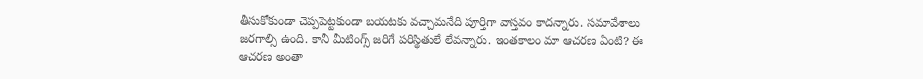తీసుకోకుండా చెప్పపెట్టకుండా బయటకు వచ్చామనేది పూర్తిగా వాస్తవం కాదన్నారు. సమావేశాలు జరగాల్సి ఉంది. కానీ మీటింగ్స్ జరిగే పరిస్థితులే లేవన్నారు. ఇంతకాలం మా ఆచరణ ఏంటి? ఈ ఆచరణ అంతా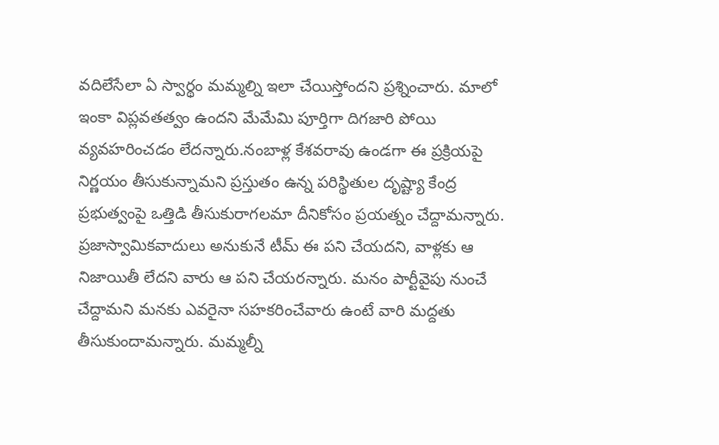వదిలేసేలా ఏ స్వార్థం మమ్మల్ని ఇలా చేయిస్తోందని ప్రశ్నించారు. మాలో ఇంకా విప్లవతత్వం ఉందని మేమేమి పూర్తిగా దిగజారి పోయి వ్యవహరించడం లేదన్నారు.నంబాళ్ల కేశవరావు ఉండగా ఈ ప్రక్రియపై నిర్ణయం తీసుకున్నామని ప్రస్తుతం ఉన్న పరిస్థితుల దృష్ట్యా కేంద్ర ప్రభుత్వంపై ఒత్తిడి తీసుకురాగలమా దీనికోసం ప్రయత్నం చేద్దామన్నారు. ప్రజాస్వామికవాదులు అనుకునే టీమ్ ఈ పని చేయదని, వాళ్లకు ఆ నిజాయితీ లేదని వారు ఆ పని చేయరన్నారు. మనం పార్టీవైపు నుంచే చేద్దామని మనకు ఎవరైనా సహకరించేవారు ఉంటే వారి మద్దతు తీసుకుందామన్నారు. మమ్మల్నీ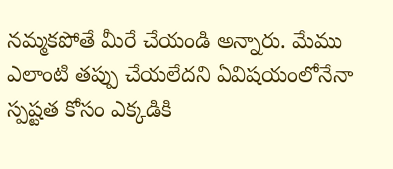నమ్మకపోతే మీరే చేయండి అన్నారు. మేము ఎలాంటి తప్పు చేయలేదని ఏవిషయంలోనేనా స్పష్టత కోసం ఎక్కడికి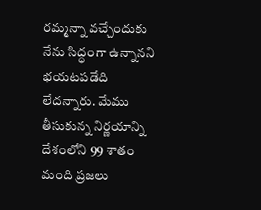రమ్మన్నా వచ్చేందుకు నేను సిద్ధంగా ఉన్నానని భయటపడేది లేదన్నారు. మేము తీసుకున్న నిర్ణయాన్ని దేశంలోని 99 శాతం మంది ప్రజలు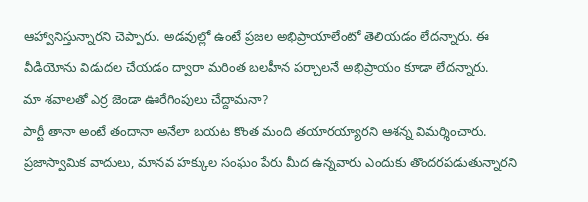ఆహ్వానిస్తున్నారని చెప్పారు. అడవుల్లో ఉంటే ప్రజల అభిప్రాయాలేంటో తెలియడం లేదన్నారు. ఈ వీడియోను విడుదల చేయడం ద్వారా మరింత బలహీన పర్చాలనే అభిప్రాయం కూడా లేదన్నారు.
మా శవాలతో ఎర్ర జెండా ఊరేగింపులు చేద్దామనా?
పార్టీ తానా అంటే తందానా అనేలా బయట కొంత మంది తయారయ్యారని ఆశన్న విమర్శించారు. ప్రజాస్వామిక వాదులు, మానవ హక్కుల సంఘం పేరు మీద ఉన్నవారు ఎందుకు తొందరపడుతున్నారని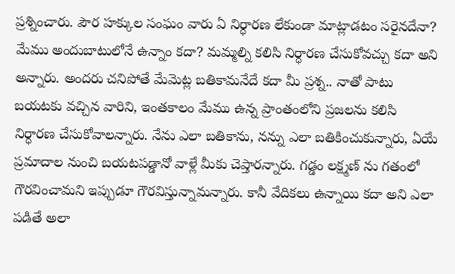ప్రశ్నించారు. పౌర హక్కుల సంఘం వారు ఏ నిర్ధారణ లేకుండా మాట్లాడటం సరైనదేనా? మేము అందుబాటులోనే ఉన్నాం కదా? మమ్మల్ని కలిసి నిర్ధారణ చేసుకోవచ్చు కదా అని అన్నారు. అందరు చనిపోతే మేమెట్ల బతికామనేదే కదా మీ ప్రశ్న.. నాతో పాటు బయటకు వచ్చిన వారిని, ఇంతకాలం మేము ఉన్న ప్రాంతంలోని ప్రజలను కలిసి నిర్ధారణ చేసుకోవాలన్నారు. నేను ఎలా బతికాను, నన్ను ఎలా బతికించుకున్నారు, ఏయే ప్రమాదాల నుంచి బయటపడ్డానో వాళ్లే మీకు చెప్తారన్నారు. గడ్డం లక్ష్మణ్ ను గతంలో గౌరవించామని ఇప్పుడూ గౌరవిస్తున్నామన్నారు. కానీ వేదికలు ఉన్నాయి కదా అని ఎలా పడితే అలా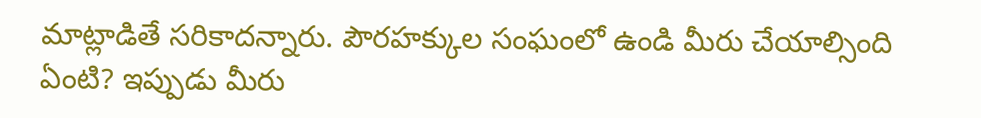మాట్లాడితే సరికాదన్నారు. పౌరహక్కుల సంఘంలో ఉండి మీరు చేయాల్సింది ఏంటి? ఇప్పుడు మీరు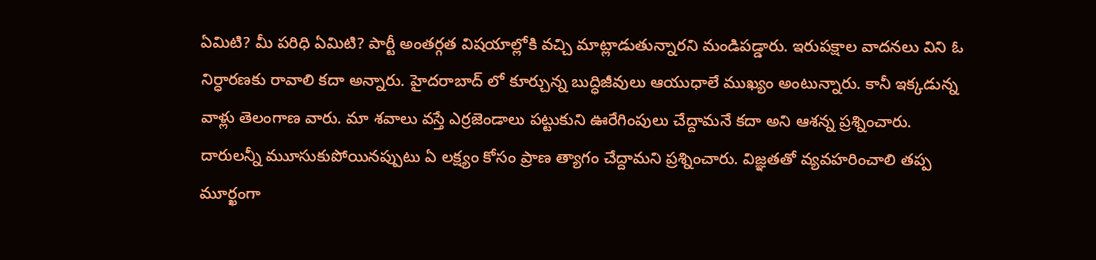ఏమిటి? మీ పరిధి ఏమిటి? పార్టీ అంతర్గత విషయాల్లోకి వచ్చి మాట్లాడుతున్నారని మండిపడ్డారు. ఇరుపక్షాల వాదనలు విని ఓ నిర్ధారణకు రావాలి కదా అన్నారు. హైదరాబాద్ లో కూర్చున్న బుద్ధిజీవులు ఆయుధాలే ముఖ్యం అంటున్నారు. కానీ ఇక్కడున్న వాళ్లు తెలంగాణ వారు. మా శవాలు వస్తే ఎర్రజెండాలు పట్టుకుని ఊరేగింపులు చేద్దామనే కదా అని ఆశన్న ప్రశ్నించారు. దారులన్నీ ముూసుకుపోయినప్పుటు ఏ లక్ష్యం కోసం ప్రాణ త్యాగం చేద్దామని ప్రశ్నించారు. విజ్ఞతతో వ్యవహరించాలి తప్ప మూర్ఖంగా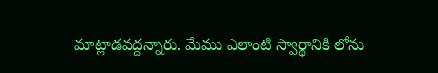మాట్లాడవద్దన్నారు. మేము ఎలాంటి స్వార్థానికి లోను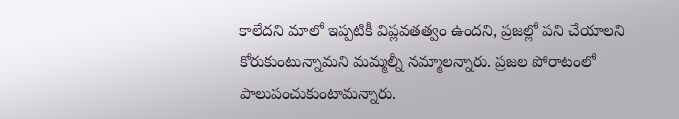కాలేదని మాలో ఇప్పటికీ విప్లవతత్వం ఉందని, ప్రజల్లో పని చేయాలని కోరుకుంటున్నామని మమ్మల్నీ నమ్మాలన్నారు. ప్రజల పోరాటంలో పాలుపంచుకుంటామన్నారు.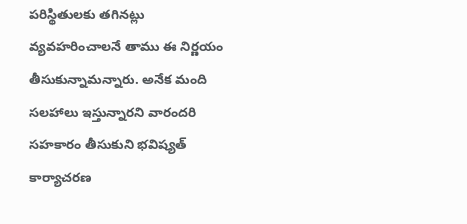పరిస్థితులకు తగినట్లు వ్యవహరించాలనే తాము ఈ నిర్ణయం తీసుకున్నామన్నారు. అనేక మంది సలహాలు ఇస్తున్నారని వారందరి సహకారం తీసుకుని భవిష్యత్ కార్యాచరణ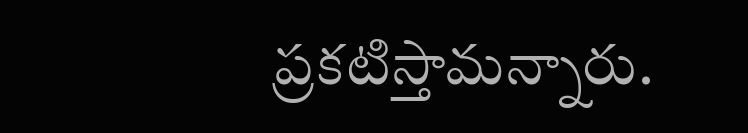ప్రకటిస్తామన్నారు.